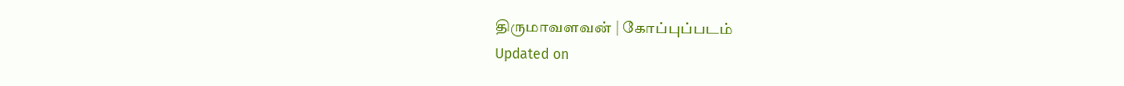திருமாவளவன் | கோப்புப்படம்
Updated on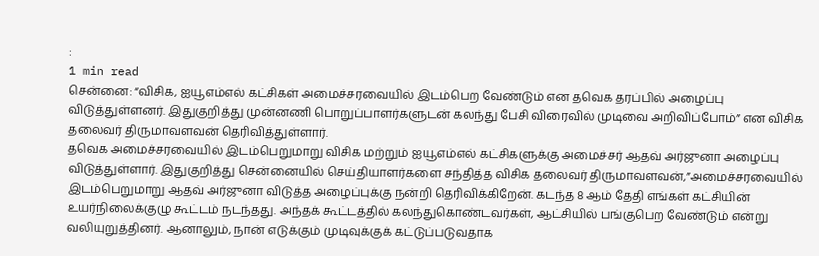:
1 min read
சென்னை: “விசிக, ஐயூஎம்எல் கட்சிகள் அமைச்சரவையில் இடம்பெற வேண்டும் என தவெக தரப்பில் அழைப்பு விடுத்துள்ளனர். இதுகுறித்து முன்னணி பொறுப்பாளர்களுடன் கலந்து பேசி விரைவில் முடிவை அறிவிப்போம்” என விசிக தலைவர் திருமாவளவன் தெரிவித்துள்ளார்.
தவெக அமைச்சரவையில் இடம்பெறுமாறு விசிக மற்றும் ஐயூஎம்எல் கட்சிகளுக்கு அமைச்சர் ஆதவ் அர்ஜுனா அழைப்பு விடுத்துள்ளார். இதுகுறித்து சென்னையில் செய்தியாளர்களை சந்தித்த விசிக தலைவர் திருமாவளவன்,”அமைச்சரவையில் இடம்பெறுமாறு ஆதவ் அர்ஜுனா விடுத்த அழைப்புக்கு நன்றி தெரிவிக்கிறேன். கடந்த 8 ஆம் தேதி எங்கள் கட்சியின் உயர்நிலைக்குழு கூட்டம் நடந்தது. அந்தக் கூட்டத்தில் கலந்துகொண்டவர்கள், ஆட்சியில் பங்குபெற வேண்டும் என்று வலியுறுத்தினர். ஆனாலும், நான் எடுக்கும் முடிவுக்குக் கட்டுப்படுவதாக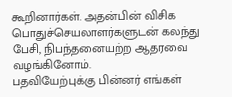கூறினார்கள். அதன்பின் விசிக பொதுச்செயலாளர்களுடன் கலந்து பேசி, நிபந்தனையற்ற ஆதரவை வழங்கினோம்.
பதவியேற்புக்கு பின்னர் எங்கள்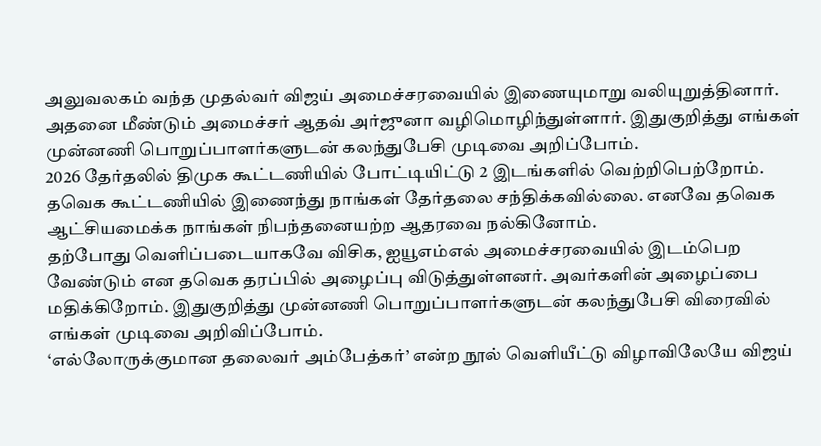அலுவலகம் வந்த முதல்வர் விஜய் அமைச்சரவையில் இணையுமாறு வலியுறுத்தினார். அதனை மீண்டும் அமைச்சர் ஆதவ் அர்ஜுனா வழிமொழிந்துள்ளார். இதுகுறித்து எங்கள் முன்னணி பொறுப்பாளர்களுடன் கலந்துபேசி முடிவை அறிப்போம்.
2026 தேர்தலில் திமுக கூட்டணியில் போட்டியிட்டு 2 இடங்களில் வெற்றிபெற்றோம். தவெக கூட்டணியில் இணைந்து நாங்கள் தேர்தலை சந்திக்கவில்லை. எனவே தவெக ஆட்சியமைக்க நாங்கள் நிபந்தனையற்ற ஆதரவை நல்கினோம்.
தற்போது வெளிப்படையாகவே விசிக, ஐயூஎம்எல் அமைச்சரவையில் இடம்பெற வேண்டும் என தவெக தரப்பில் அழைப்பு விடுத்துள்ளனர். அவர்களின் அழைப்பை மதிக்கிறோம். இதுகுறித்து முன்னணி பொறுப்பாளர்களுடன் கலந்துபேசி விரைவில் எங்கள் முடிவை அறிவிப்போம்.
‘எல்லோருக்குமான தலைவர் அம்பேத்கர்’ என்ற நூல் வெளியீட்டு விழாவிலேயே விஜய்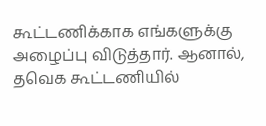கூட்டணிக்காக எங்களுக்கு அழைப்பு விடுத்தார். ஆனால், தவெக கூட்டணியில்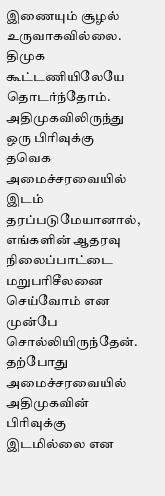இணையும் சூழல் உருவாகவில்லை. திமுக கூட்டணியிலேயே தொடர்ந்தோம்.
அதிமுகவிலிருந்து ஒரு பிரிவுக்கு தவெக அமைச்சரவையில் இடம் தரப்படுமேயானால், எங்களின் ஆதரவு நிலைப்பாட்டை மறுபரிசீலனை செய்வோம் என முன்பே சொல்லியிருந்தேன். தற்போது அமைச்சரவையில் அதிமுகவின் பிரிவுக்கு இடமில்லை என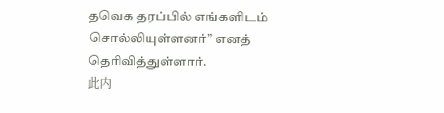தவெக தரப்பில் எங்களிடம் சொல்லியுள்ளனர்” எனத் தெரிவித்துள்ளார்.
此内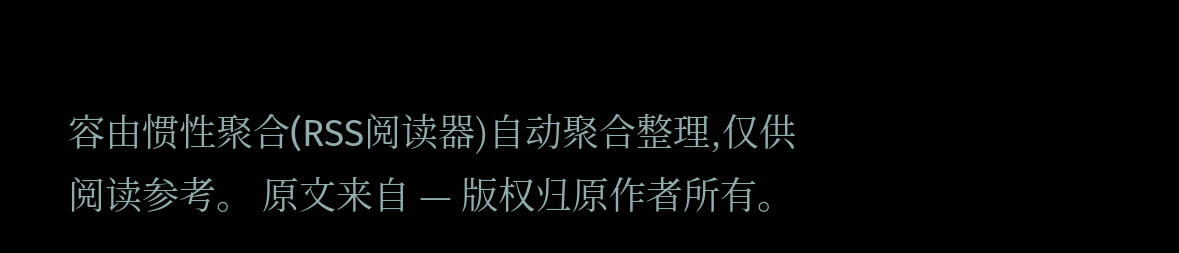容由惯性聚合(RSS阅读器)自动聚合整理,仅供阅读参考。 原文来自 — 版权归原作者所有。